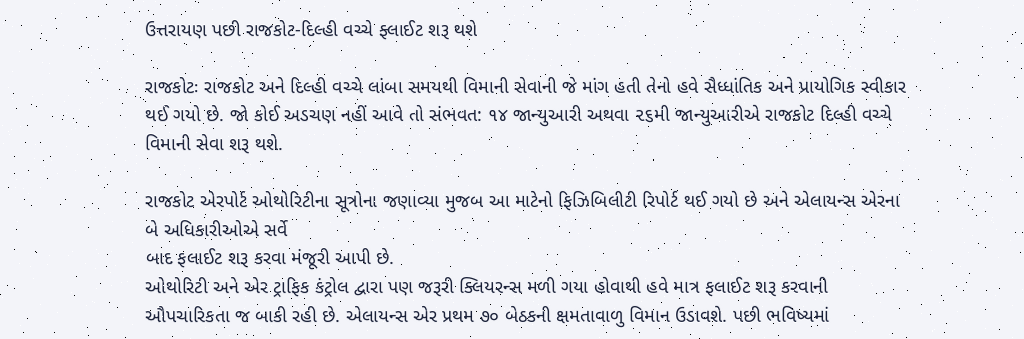ઉત્તરાયણ પછી રાજકોટ-દિલ્હી વચ્ચે ફ્લાઈટ શરૂ થશે

રાજકોટઃ રાજકોટ અને દિલ્હી વચ્ચે લાંબા સમયથી વિમાની સેવાની જે માંગ હતી તેનો હવે સૈધ્ધાંતિક અને પ્રાયોગિક સ્વીકાર થઈ ગયો છે. જો કોઈ અડચણ નહીં આવે તો સંભવત: ૧૪ જાન્યુઆરી અથવા ૨૬મી જાન્યુઆરીએ રાજકોટ દિલ્હી વચ્ચે વિમાની સેવા શરૂ થશે.

રાજકોટ એરપોર્ટ ઓથોરિટીના સૂત્રોના જણાવ્યા મુજબ આ માટેનો ફિઝિબિલીટી રિપોર્ટ થઈ ગયો છે અને એલાયન્સ એરના બે અધિકારીઓએ સર્વે
બાદ ફલાઈટ શરૂ કરવા મંજૂરી આપી છે.
ઓથોરિટી અને એર ટ્રાફિક કંટ્રોલ દ્વારા પણ જરૂરી ક્લિયરન્સ મળી ગયા હોવાથી હવે માત્ર ફલાઈટ શરૂ કરવાની ઔપચારિકતા જ બાકી રહી છે. એલાયન્સ એર પ્રથમ ૭૦ બેઠકની ક્ષમતાવાળુ વિમાન ઉડાવશે. પછી ભવિષ્યમાં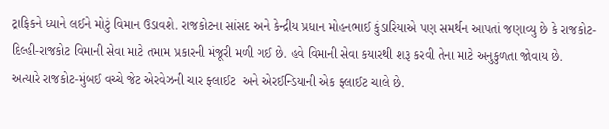ટ્રાફિકને ધ્યાને લઈને મોટું વિમાન ઉડાવશે. રાજકોટના સાંસદ અને કેન્દ્રીય પ્રધાન મોહનભાઈ કુંડારિયાએ પણ સમર્થન આપતાં જણાવ્યુ છે કે રાજકોટ-દિલ્હી-રાજકોટ વિમાની સેવા માટે તમામ પ્રકારની મંજૂરી મળી ગઈ છે. હવે વિમાની સેવા કયારથી શરૂ કરવી તેના માટે અનુકુળતા જોવાય છે.
અત્યારે રાજકોટ-મુંબઈ વચ્ચે જેટ એરવેઝની ચાર ફ્લાઈટ  અને એરઈન્ડિયાની એક ફ્લાઈટ ચાલે છે.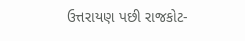ઉત્તરાયણ પછી રાજકોટ-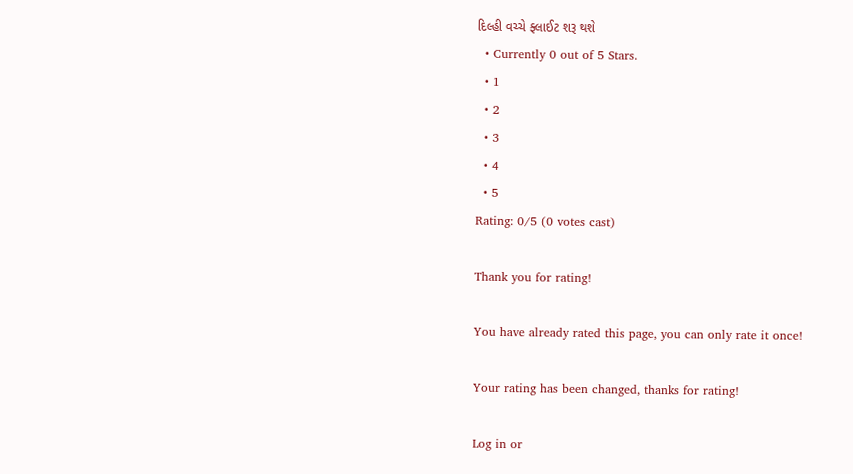દિલ્હી વચ્ચે ફ્લાઈટ શરૂ થશે
  • Currently 0 out of 5 Stars.
  • 1
  • 2
  • 3
  • 4
  • 5
Rating: 0/5 (0 votes cast)

Thank you for rating!

You have already rated this page, you can only rate it once!

Your rating has been changed, thanks for rating!

Log in or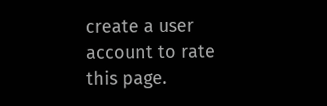create a user account to rate this page.